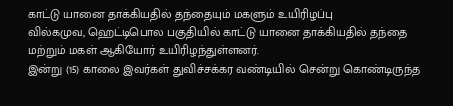காட்டு யானை தாக்கியதில் தந்தையும் மகளும் உயிரிழப்பு
வில்கமுவ, ஹெட்டிபொல பகுதியில் காட்டு யானை தாக்கியதில் தந்தை மற்றும் மகள் ஆகியோர் உயிரிழந்துள்ளனர்.
இன்று (15) காலை இவர்கள் துவிச்சக்கர வண்டியில் சென்று கொண்டிருந்த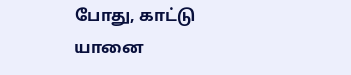போது, காட்டு யானை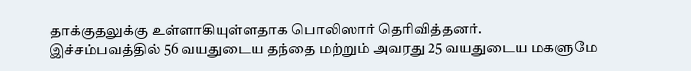தாக்குதலுக்கு உள்ளாகியுள்ளதாக பொலிஸார் தெரிவித்தனர்.
இச்சம்பவத்தில் 56 வயதுடைய தந்தை மற்றும் அவரது 25 வயதுடைய மகளுமே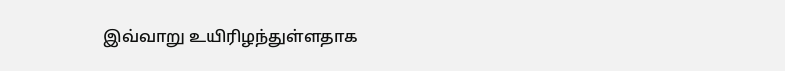இவ்வாறு உயிரிழந்துள்ளதாக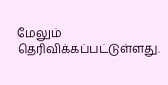மேலும் தெரிவிக்கப்பட்டுள்ளது.